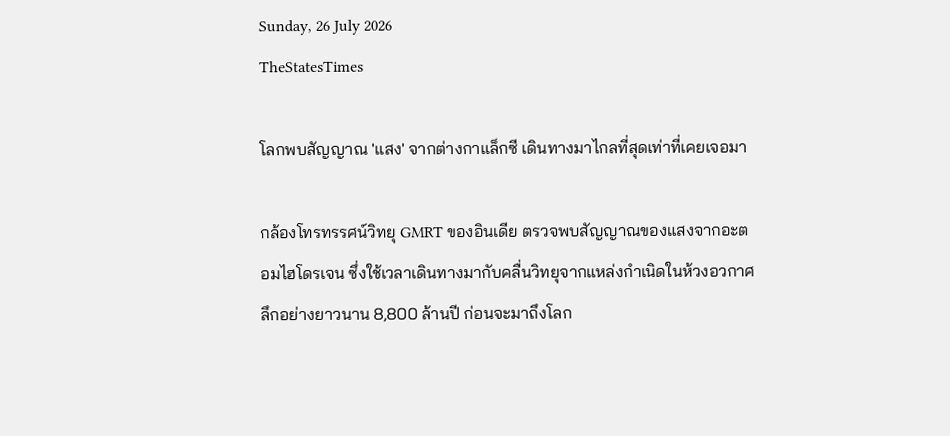Sunday, 26 July 2026
TheStatesTimes

โลกพบสัญญาณ 'แสง' จากต่างกาแล็กซี เดินทางมาไกลที่สุดเท่าที่เคยเจอมา

กล้องโทรทรรศน์วิทยุ GMRT ของอินเดีย ตรวจพบสัญญาณของแสงจากอะตอมไฮโดรเจน ซึ่งใช้เวลาเดินทางมากับคลื่นวิทยุจากแหล่งกำเนิดในห้วงอวกาศลึกอย่างยาวนาน 8,800 ล้านปี ก่อนจะมาถึงโลก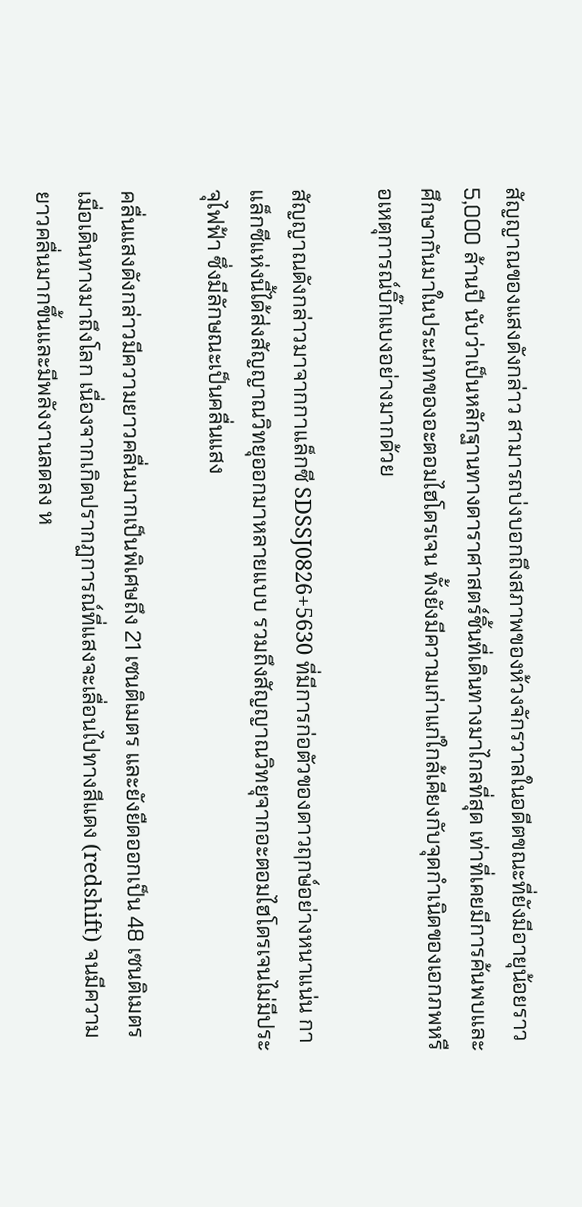สัญญาณของแสงดังกล่าว สามารถบ่งบอกถึงสภาพของห้วงจักรวาลในอดีตขณะที่ยังมีอายุน้อยราว 5,000 ล้านปี นับว่าเป็นหลักฐานทางดาราศาสตร์ชิ้นที่เดินทางมาไกลที่สุด เท่าที่เคยมีการค้นพบและศึกษากันมาในประเภทของอะตอมไฮโดรเจน ทั้งยังมีความเก่าแก่ใกล้เคียงกับจุดกำเนิดของเอกภพหรือเหตุการณ์บิ๊กแบงอย่างมากด้วย

สัญญาณดังกล่าวมาจากกาแล็กซี SDSSJ0826+5630 ที่มีการก่อตัวของดาวฤกษ์อย่างหนาแน่น กาแล็กซีแห่งนี้ได้ส่งสัญญาณวิทยุออกมาหลายแบบ รวมถึงสัญญาณวิทยุจากอะตอมไฮโดรเจนไม่มีประจุไฟฟ้า ซึ่งมีลักษณะเป็นคลื่นแสง

คลื่นแสงดังกล่าวมีความยาวคลื่นมากเป็นพิเศษถึง 21 เซนติเมตร และยังยืดออกเป็น 48 เซนติเมตรเมื่อเดินทางมาถึงโลก เนื่องจากเกิดปรากฏการณ์ที่แสงจะเลื่อนไปทางสีแดง (redshift) จนมีความยาวคลื่นมากขึ้นและมีพลังงานลดลง ห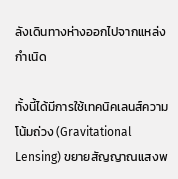ลังเดินทางห่างออกไปจากแหล่งกำเนิด

ทั้งนี้ได้มีการใช้เทคนิคเลนส์ความโน้มถ่วง (Gravitational Lensing) ขยายสัญญาณแสงพ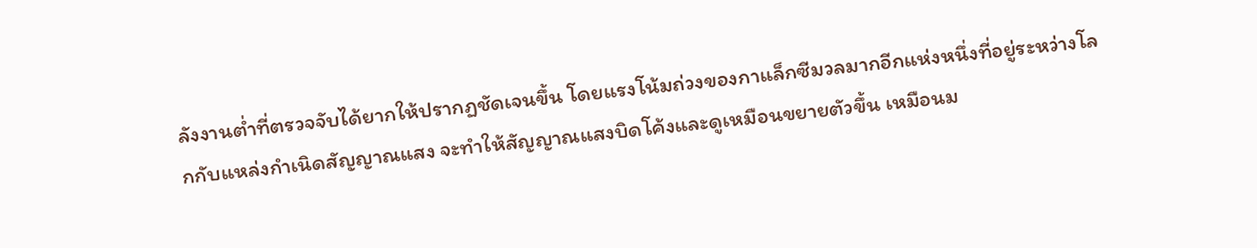ลังงานต่ำที่ตรวจจับได้ยากให้ปรากฏชัดเจนขึ้น โดยแรงโน้มถ่วงของกาแล็กซีมวลมากอีกแห่งหนึ่งที่อยู่ระหว่างโลกกับแหล่งกำเนิดสัญญาณแสง จะทำให้สัญญาณแสงบิดโค้งและดูเหมือนขยายตัวขึ้น เหมือนม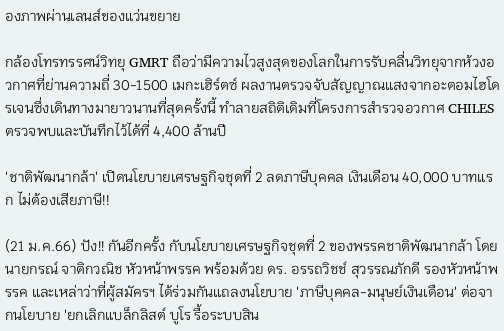องภาพผ่านเลนส์ของแว่นขยาย

กล้องโทรทรรศน์วิทยุ GMRT ถือว่ามีความไวสูงสุดของโลกในการรับคลื่นวิทยุจากห้วงอวกาศที่ย่านความถี่ 30-1500 เมกะเฮิร์ตซ์ ผลงานตรวจจับสัญญาณแสงจากอะตอมไฮโดรเจนซึ่งเดินทางมายาวนานที่สุดครั้งนี้ ทำลายสถิติเดิมที่โครงการสำรวจอวกาศ CHILES ตรวจพบและบันทึกไว้ได้ที่ 4,400 ล้านปี

'ชาติพัฒนากล้า' เปิดนโยบายเศรษฐกิจชุดที่ 2 ลดภาษีบุคคล เงินเดือน 40,000 บาทแรก ไม่ต้องเสียภาษี!!

(21 ม.ค.66) ปัง!! กันอีกครั้ง กับนโยบายเศรษฐกิจชุดที่ 2 ของพรรคชาติพัฒนากล้า โดยนายกรณ์ จาติกวณิช หัวหน้าพรรค พร้อมด้วย ดร. อรรถวิชช์ สุวรรณภักดี รองหัวหน้าพรรค และเหล่าว่าที่ผู้สมัครฯ ได้ร่วมกันแถลงนโยบาย 'ภาษีบุคคล-มนุษย์เงินเดือน' ต่อจากนโยบาย 'ยกเลิกแบล็กลิสต์ บูโร รื้อระบบสิน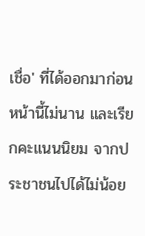เชื่อ' ที่ได้ออกมาก่อนหน้านี้ไม่นาน และเรียกคะแนนนิยม จากประชาชนไปได้ไม่น้อย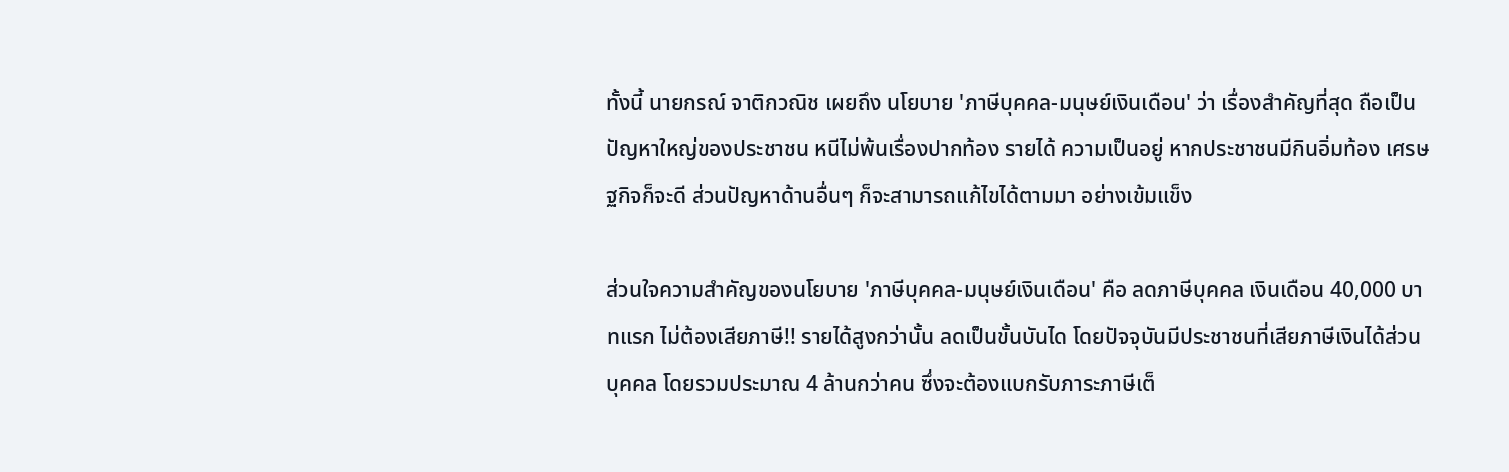ทั้งนี้ นายกรณ์ จาติกวณิช เผยถึง นโยบาย 'ภาษีบุคคล-มนุษย์เงินเดือน' ว่า เรื่องสำคัญที่สุด ถือเป็นปัญหาใหญ่ของประชาชน หนีไม่พ้นเรื่องปากท้อง รายได้ ความเป็นอยู่ หากประชาชนมีกินอิ่มท้อง เศรษฐกิจก็จะดี ส่วนปัญหาด้านอื่นๆ ก็จะสามารถแก้ไขได้ตามมา อย่างเข้มแข็ง

ส่วนใจความสำคัญของนโยบาย 'ภาษีบุคคล-มนุษย์เงินเดือน' คือ ลดภาษีบุคคล เงินเดือน 40,000 บาทแรก ไม่ต้องเสียภาษี!! รายได้สูงกว่านั้น ลดเป็นขั้นบันได โดยปัจจุบันมีประชาชนที่เสียภาษีเงินได้ส่วนบุคคล โดยรวมประมาณ 4 ล้านกว่าคน ซึ่งจะต้องแบกรับภาระภาษีเต็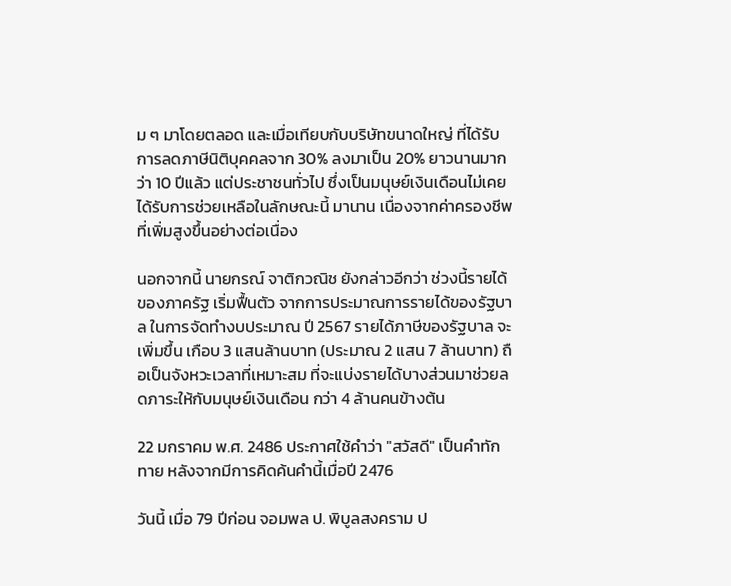ม ๆ มาโดยตลอด และเมื่อเทียบกับบริษัทขนาดใหญ่ ที่ได้รับการลดภาษีนิติบุคคลจาก 30% ลงมาเป็น 20% ยาวนานมากว่า 10 ปีแล้ว แต่ประชาชนทั่วไป ซึ่งเป็นมนุษย์เงินเดือนไม่เคยได้รับการช่วยเหลือในลักษณะนี้ มานาน เนื่องจากค่าครองชีพ ที่เพิ่มสูงขึ้นอย่างต่อเนื่อง

นอกจากนี้ นายกรณ์ จาติกวณิช ยังกล่าวอีกว่า ช่วงนี้รายได้ของภาครัฐ เริ่มฟื้นตัว จากการประมาณการรายได้ของรัฐบาล ในการจัดทำงบประมาณ ปี 2567 รายได้ภาษีของรัฐบาล จะเพิ่มขึ้น เกือบ 3 แสนล้านบาท (ประมาณ 2 แสน 7 ล้านบาท) ถือเป็นจังหวะเวลาที่เหมาะสม ที่จะแบ่งรายได้บางส่วนมาช่วยลดภาระให้กับมนุษย์เงินเดือน กว่า 4 ล้านคนข้างต้น

22 มกราคม พ.ศ. 2486 ประกาศใช้คำว่า "สวัสดี" เป็นคำทักทาย หลังจากมีการคิดค้นคำนี้เมื่อปี 2476

วันนี้ เมื่อ 79 ปีก่อน จอมพล ป. พิบูลสงคราม ป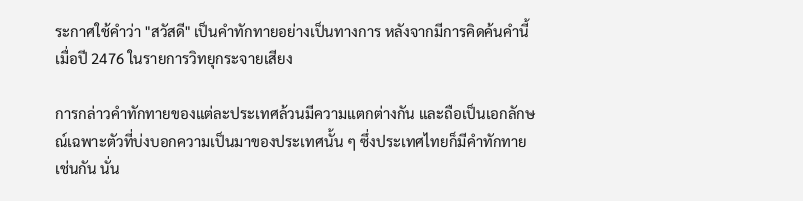ระกาศใช้คำว่า "สวัสดี" เป็นคำทักทายอย่างเป็นทางการ หลังจากมีการคิดค้นคำนี้เมื่อปี 2476 ในรายการวิทยุกระจายเสียง

การกล่าวคำทักทายของแต่ละประเทศล้วนมีความแตกต่างกัน และถือเป็นเอกลักษณ์เฉพาะตัวที่บ่งบอกความเป็นมาของประเทศนั้น ๆ ซึ่งประเทศไทยก็มีคำทักทายเช่นกัน นั่น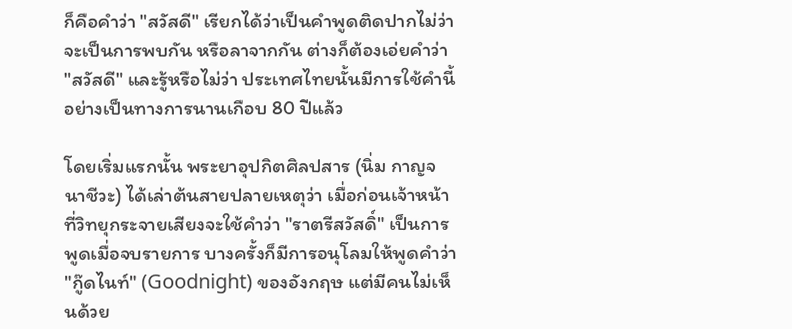ก็คือคำว่า "สวัสดี" เรียกได้ว่าเป็นคำพูดติดปากไม่ว่าจะเป็นการพบกัน หรือลาจากกัน ต่างก็ต้องเอ่ยคำว่า "สวัสดี" และรู้หรือไม่ว่า ประเทศไทยนั้นมีการใช้คำนี้อย่างเป็นทางการนานเกือบ 80 ปีแล้ว

โดยเริ่มแรกนั้น พระยาอุปกิตศิลปสาร (นิ่ม กาญจนาชีวะ) ได้เล่าต้นสายปลายเหตุว่า เมื่อก่อนเจ้าหน้าที่วิทยุกระจายเสียงจะใช้คำว่า "ราตรีสวัสดิ์" เป็นการพูดเมื่อจบรายการ บางครั้งก็มีการอนุโลมให้พูดคำว่า "กู๊ดไนท์" (Goodnight) ของอังกฤษ แต่มีคนไม่เห็นด้วย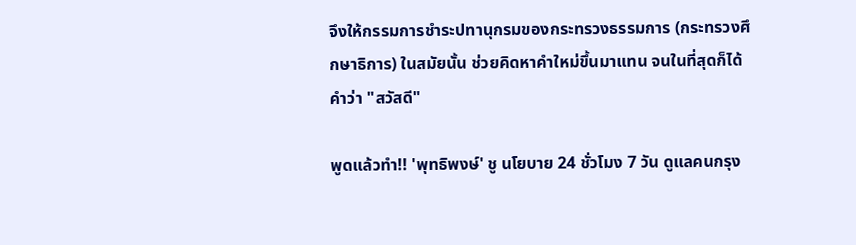จึงให้กรรมการชำระปทานุกรมของกระทรวงธรรมการ (กระทรวงศึกษาธิการ) ในสมัยนั้น ช่วยคิดหาคำใหม่ขึ้นมาแทน จนในที่สุดก็ได้คำว่า "สวัสดี"

พูดแล้วทำ!! 'พุทธิพงษ์' ชู นโยบาย 24 ชั่วโมง 7 วัน ดูแลคนกรุง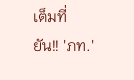เต็มที่ ยัน!! 'ภท.'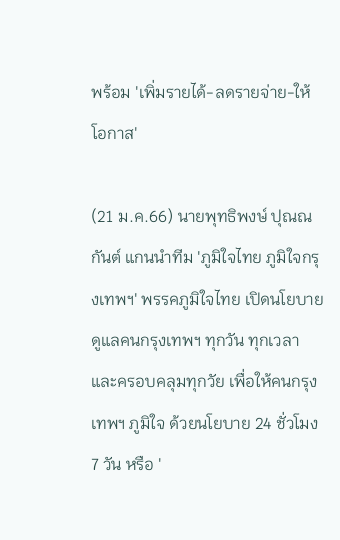พร้อม 'เพิ่มรายได้-ลดรายจ่าย-ให้โอกาส'

(21 ม.ค.66) นายพุทธิพงษ์ ปุณณกันต์ แกนนำทีม 'ภูมิใจไทย ภูมิใจกรุงเทพฯ' พรรคภูมิใจไทย เปิดนโยบายดูแลคนกรุงเทพฯ ทุกวัน ทุกเวลา และครอบคลุมทุกวัย เพื่อให้คนกรุงเทพฯ ภูมิใจ ด้วยนโยบาย 24 ชั่วโมง 7 วัน หรือ '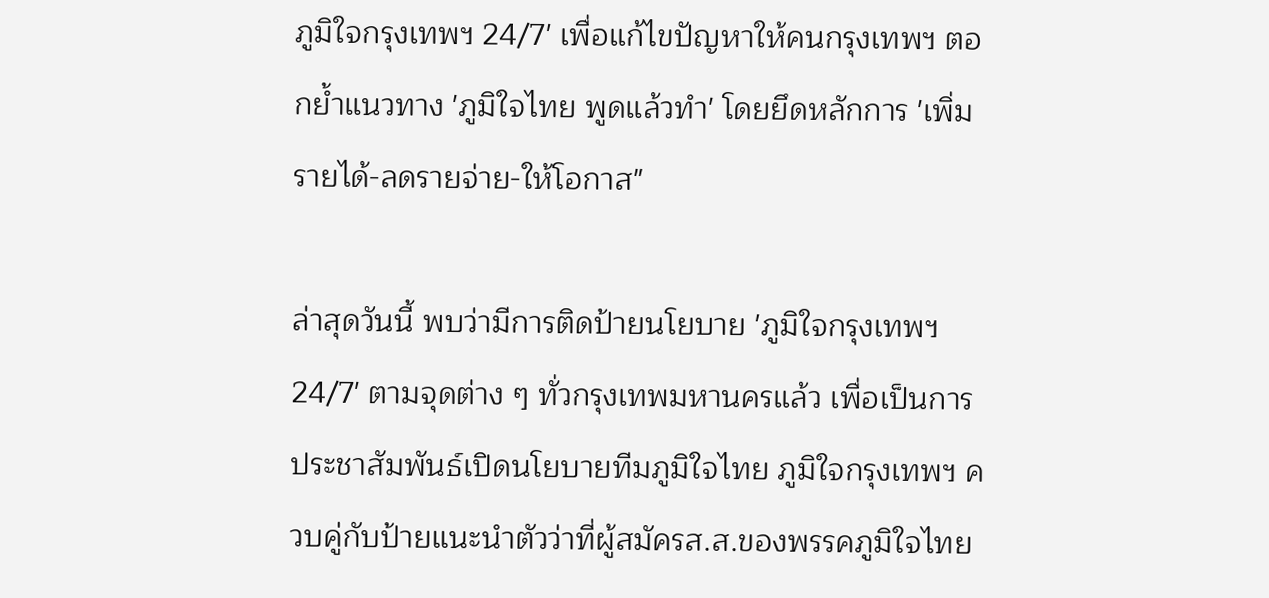ภูมิใจกรุงเทพฯ 24/7' เพื่อแก้ไขปัญหาให้คนกรุงเทพฯ ตอกย้ำแนวทาง 'ภูมิใจไทย พูดแล้วทำ' โดยยึดหลักการ 'เพิ่มรายได้-ลดรายจ่าย-ให้โอกาส"

ล่าสุดวันนี้ พบว่ามีการติดป้ายนโยบาย 'ภูมิใจกรุงเทพฯ 24/7' ตามจุดต่าง ๆ ทั่วกรุงเทพมหานครแล้ว เพื่อเป็นการประชาสัมพันธ์เปิดนโยบายทีมภูมิใจไทย ภูมิใจกรุงเทพฯ ควบคู่กับป้ายแนะนำตัวว่าที่ผู้สมัครส.ส.ของพรรคภูมิใจไทย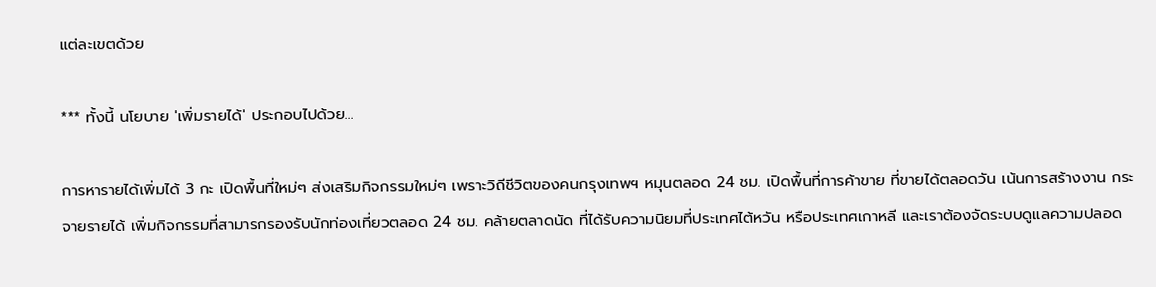แต่ละเขตด้วย

*** ทั้งนี้ นโยบาย 'เพิ่มรายได้' ประกอบไปด้วย...

การหารายได้เพิ่มได้ 3 กะ เปิดพื้นที่ใหม่ๆ ส่งเสริมกิจกรรมใหม่ๆ เพราะวิถีชีวิตของคนกรุงเทพฯ หมุนตลอด 24 ชม. เปิดพื้นที่การค้าขาย ที่ขายได้ตลอดวัน เน้นการสร้างงาน กระจายรายได้ เพิ่มกิจกรรมที่สามารกรองรับนักท่องเที่ยวตลอด 24 ชม. คล้ายตลาดนัด ที่ได้รับความนิยมที่ประเทศไต้หวัน หรือประเทศเกาหลี และเราต้องจัดระบบดูแลความปลอด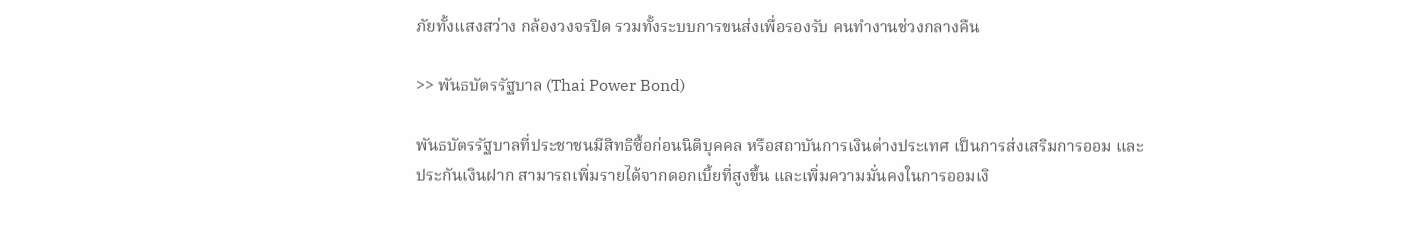ภัยทั้งแสงสว่าง กล้องวงจรปิด รวมทั้งระบบการขนส่งเพื่อรองรับ คนทำงานช่วงกลางคืน

>> พันธบัตรรัฐบาล (Thai Power Bond)

พันธบัตรรัฐบาลที่ประชาชนมีสิทธิซื้อก่อนนิติบุคคล หรือสถาบันการเงินต่างประเทศ เป็นการส่งเสริมการออม และ ประกันเงินฝาก สามารถเพิ่มรายได้จากดอกเบี้ยที่สูงขึ้น และเพิ่มความมั่นคงในการออมเงิ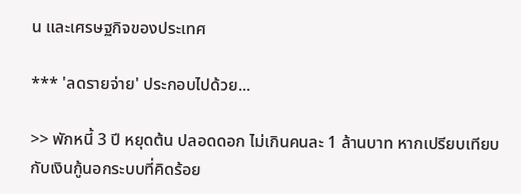น และเศรษฐกิจของประเทศ

*** 'ลดรายจ่าย' ประกอบไปด้วย...

>> พักหนี้ 3 ปี หยุดต้น ปลอดดอก ไม่เกินคนละ 1 ล้านบาท หากเปรียบเทียบกับเงินกู้นอกระบบที่คิดร้อย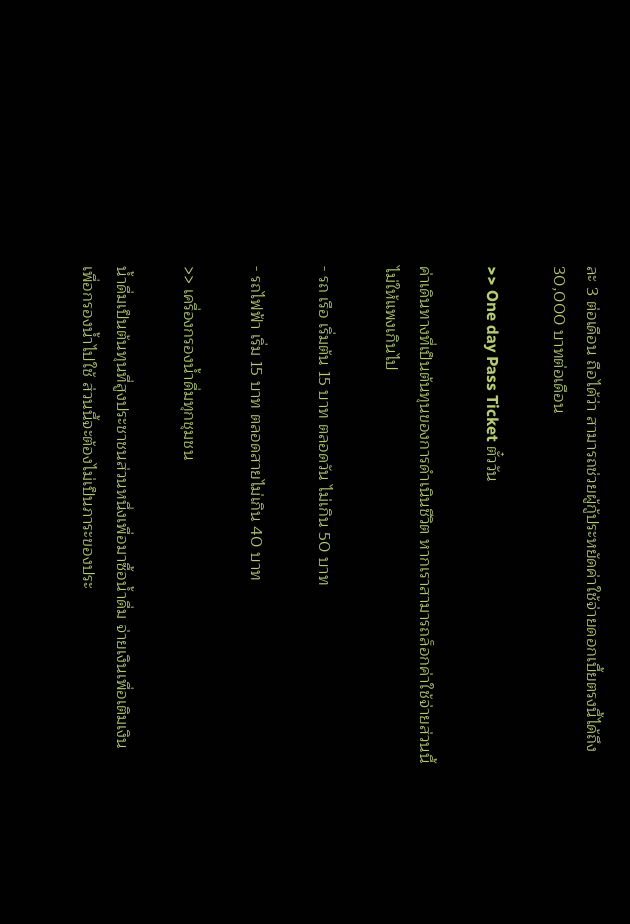ละ 3 ต่อเดือน ถือได้ว่า สามารถช่วยผู้กู้ประหยัดค่าใช้จ่ายดอกเบี้ยตรงนี้ได้ถึง 30,000 บาทต่อเดือน

>> One day Pass Ticket ตั๋ววัน

ค่าเดินทางที่เป็นต้นทุนของการดำเนินชีวิต หากเราสามารถล็อกค่าใช้จ่ายส่วนนี้ไม่ให้แพงเกินไป

- รถ เรือ เริ่มต้น 15 บาท ตลอดวัน ไม่เกิน 50 บาท

- รถไฟฟ้า เริ่ม 15 บาท ตลอดสายไม่เกิน 40 บาท

>> เครื่องกรองน้ำดื่มทุกชุมชน

น้ำดื่มเป็นต้นทุนที่สูงประชาชนส่วนหนึ่งเพื่อมาซื้อน้ำดื่ม จ่ายเงินเพื่อเติมเงิน เพื่อกรองน้ำไปใช้ ส่วนนี้จะต้องไม่เป็นภาระของประ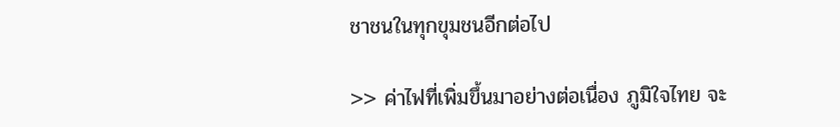ชาชนในทุกขุมชนอีกต่อไป

>> ค่าไฟที่เพิ่มขึ้นมาอย่างต่อเนื่อง ภูมิใจไทย จะ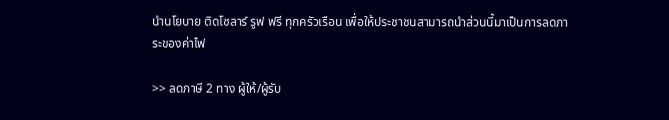นำนโยบาย ติดโซลาร์ รูฟ ฟรี ทุกครัวเรือน เพื่อให้ประชาชนสามารถนำส่วนนี้มาเป็นการลดภาระของค่าไฟ

>> ลดภาษี 2 ทาง ผู้ให้/ผู้รับ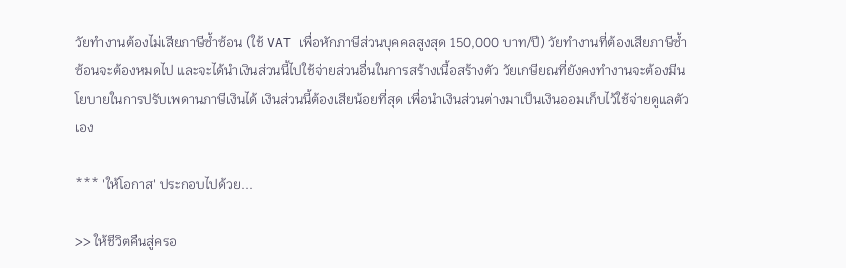วัยทำงานต้องไม่เสียภาษีซ้ำซ้อน (ใช้ VAT เพื่อหักภาษีส่วนบุคคลสูงสุด 150,000 บาท/ปี) วัยทำงานที่ต้องเสียภาษีซ้ำซ้อนจะต้องหมดไป และจะได้นำเงินส่วนนี้ไปใช้จ่ายส่วนอื่นในการสร้างเนื้อสร้างตัว วัยเกษียณที่ยังคงทำงานจะต้องมีนโยบายในการปรับเพดานภาษีเงินได้ เงินส่วนนี้ต้องเสียน้อยที่สุด เพื่อนำเงินส่วนต่างมาเป็นเงินออมเก็บไว้ใช้จ่ายดูแลตัวเอง

*** 'ให้โอกาส' ประกอบไปด้วย...

>> ให้ชีวิตคืนสู่ครอ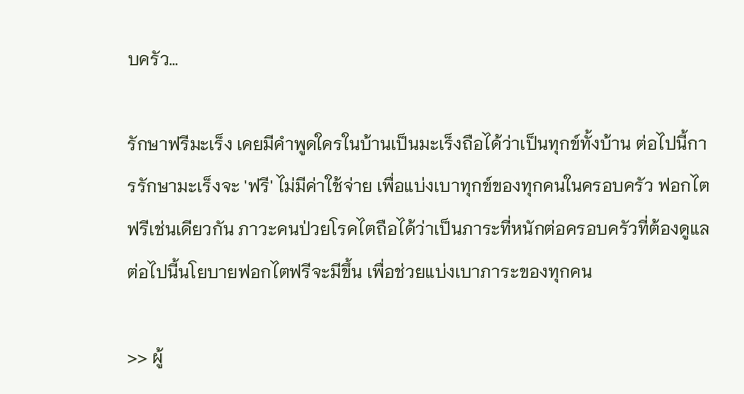บครัว…

รักษาฟรีมะเร็ง เคยมีคำพูดใครในบ้านเป็นมะเร็งถือได้ว่าเป็นทุกข์ทั้งบ้าน ต่อไปนี้การรักษามะเร็งจะ 'ฟรี' ไม่มีค่าใช้จ่าย เพื่อแบ่งเบาทุกข์ของทุกคนในครอบครัว ฟอกไตฟรีเช่นเดียวกัน ภาวะคนป่วยโรคไตถือได้ว่าเป็นภาระที่หนักต่อครอบครัวที่ต้องดูแล ต่อไปนี้นโยบายฟอกไตฟรีจะมีขึ้น เพื่อช่วยแบ่งเบาภาระของทุกคน

>> ผู้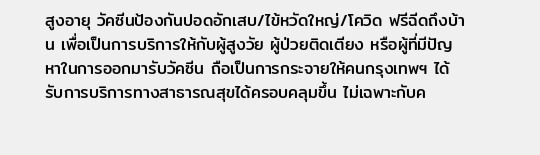สูงอายุ วัคซีนป้องกันปอดอักเสบ/ไข้หวัดใหญ่/โควิด ฟรีฉีดถึงบ้าน เพื่อเป็นการบริการให้กับผู้สูงวัย ผู้ป่วยติดเตียง หรือผู้ที่มีปัญหาในการออกมารับวัคซีน ถือเป็นการกระจายให้คนกรุงเทพฯ ได้รับการบริการทางสาธารณสุขได้ครอบคลุมขึ้น ไม่เฉพาะกับค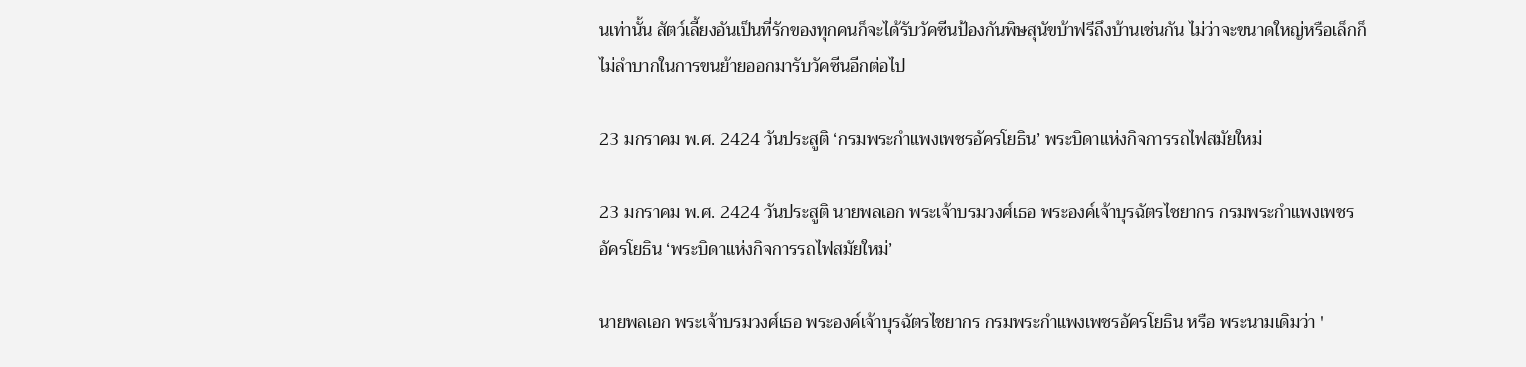นเท่านั้น สัตว์เลี้ยงอันเป็นที่รักของทุกคนก็จะได้รับวัคซีนป้องกันพิษสุนัขบ้าฟรีถึงบ้านเช่นกัน ไม่ว่าจะขนาดใหญ่หรือเล็กก็ไม่ลำบากในการขนย้ายออกมารับวัคซีนอีกต่อไป

23 มกราคม พ.ศ. 2424 วันประสูติ ‘กรมพระกำแพงเพชรอัครโยธิน’ พระบิดาแห่งกิจการรถไฟสมัยใหม่

23 มกราคม พ.ศ. 2424 วันประสูติ นายพลเอก พระเจ้าบรมวงศ์เธอ พระองค์เจ้าบุรฉัตรไชยากร กรมพระกำแพงเพชรอัครโยธิน ‘พระบิดาแห่งกิจการรถไฟสมัยใหม่’

นายพลเอก พระเจ้าบรมวงศ์เธอ พระองค์เจ้าบุรฉัตรไชยากร กรมพระกำแพงเพชรอัครโยธิน หรือ พระนามเดิมว่า '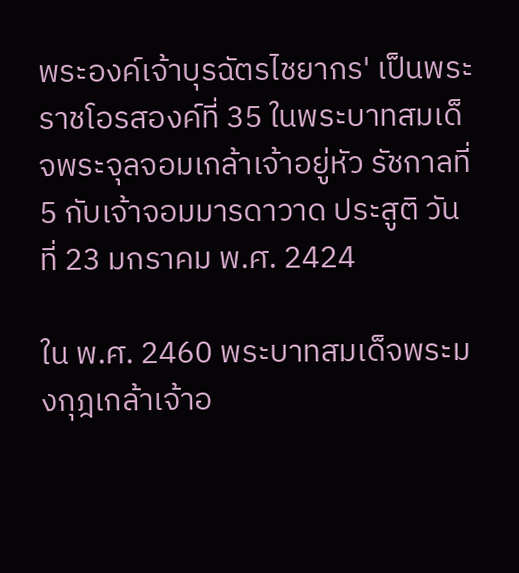พระองค์เจ้าบุรฉัตรไชยากร' เป็นพระราชโอรสองค์ที่ 35 ในพระบาทสมเด็จพระจุลจอมเกล้าเจ้าอยู่หัว รัชกาลที่ 5 กับเจ้าจอมมารดาวาด ประสูติ วันที่ 23 มกราคม พ.ศ. 2424

ใน พ.ศ. 2460 พระบาทสมเด็จพระมงกุฎเกล้าเจ้าอ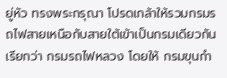ยู่หัว ทรงพระกรุณา โปรดเกล้าให้รวมกรมรถไฟสายเหนือกับสายใต้เข้าเป็นกรมเดียวกัน เรียกว่า กรมรถไฟหลวง โดยให้ กรมขุนกำ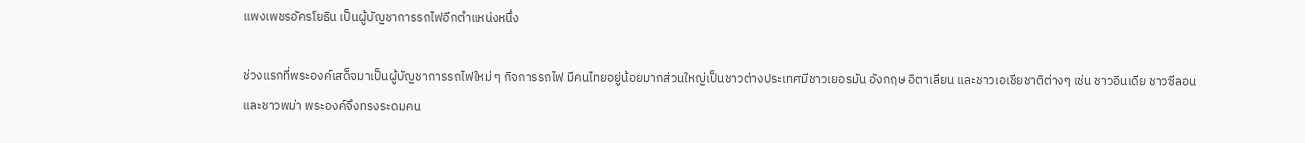แพงเพชรอัครโยธิน เป็นผู้บัญชาการรถไฟอีกตำแหน่งหนึ่ง

ช่วงแรกที่พระองค์เสด็จมาเป็นผู้บัญชาการรถไฟใหม่ ๆ กิจการรถไฟ มีคนไทยอยู่น้อยมากส่วนใหญ่เป็นชาวต่างประเทศมีชาวเยอรมัน อังกฤษ อิตาเลียน และชาวเอเชียชาติต่างๆ เช่น ชาวอินเดีย ชาวซีลอน และชาวพม่า พระองค์จึงทรงระดมคน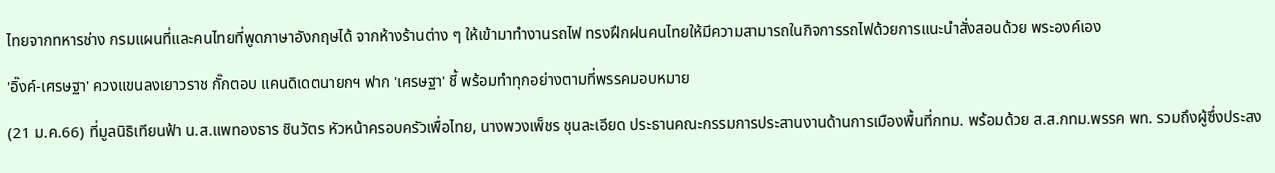ไทยจากทหารช่าง กรมแผนที่และคนไทยที่พูดภาษาอังกฤษได้ จากห้างร้านต่าง ๆ ให้เข้ามาทำงานรถไฟ ทรงฝึกฝนคนไทยให้มีความสามารถในกิจการรถไฟด้วยการแนะนำสั่งสอนด้วย พระองค์เอง

'อิ๊งค์-เศรษฐา' ควงแขนลงเยาวราช กั๊กตอบ แคนดิเดตนายกฯ ฟาก 'เศรษฐา' ชี้ พร้อมทำทุกอย่างตามที่พรรคมอบหมาย

(21 ม.ค.66) ที่มูลนิธิเทียนฟ้า น.ส.แพทองธาร ชินวัตร หัวหน้าครอบครัวเพื่อไทย, นางพวงเพ็ชร ชุนละเอียด ประธานคณะกรรมการประสานงานด้านการเมืองพื้นที่กทม. พร้อมด้วย ส.ส.กทม.พรรค พท. รวมถึงผู้ซึ่งประสง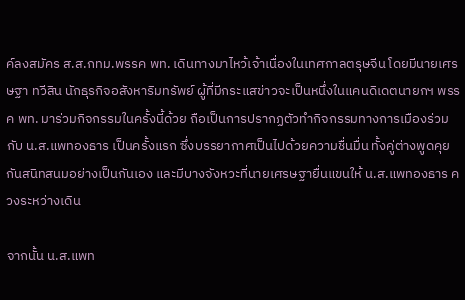ค์ลงสมัคร ส.ส.กทม.พรรค พท. เดินทางมาไหว้เจ้าเนื่องในเทศกาลตรุษจีน โดยมีนายเศรษฐา ทวีสิน นักธุรกิจอสังหาริมทรัพย์ ผู้ที่มีกระแสข่าวจะเป็นหนึ่งในแคนดิเดตนายกฯ พรรค พท. มาร่วมกิจกรรมในครั้งนี้ด้วย ถือเป็นการปรากฏตัวทำกิจกรรมทางการเมืองร่วมกับ น.ส.แพทองธาร เป็นครั้งแรก ซึ่งบรรยากาศเป็นไปด้วยความชื่นมื่น ทั้งคู่ต่างพูดคุยกันสนิทสนมอย่างเป็นกันเอง และมีบางจังหวะที่นายเศรษฐายื่นแขนให้ น.ส.แพทองธาร ควงระหว่างเดิน

จากนั้น น.ส.แพท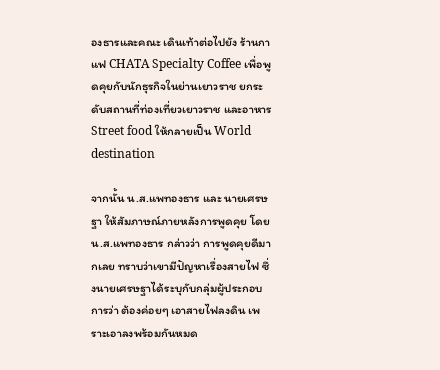องธารและคณะ เดินเท้าต่อไปยัง ร้านกาแฟ CHATA Specialty Coffee เพื่อพูดคุยกับนักธุรกิจในย่านเยาวราช ยกระดับสถานที่ท่องเที่ยวเยาวราช และอาหาร Street food ให้กลายเป็น World destination

จากนั้น น.ส.แพทองธาร และ นายเศรษฐา ให้สัมภาษณ์ภายหลังการพูดคุย โดยน.ส.แพทองธาร กล่าวว่า การพูดคุยดีมากเลย ทราบว่าเขามีปัญหาเรื่องสายไฟ ซึ่งนายเศรษฐาได้ระบุกับกลุ่มผู้ประกอบการว่า ต้องค่อยๆ เอาสายไฟลงดิน เพราะเอาลงพร้อมกันหมด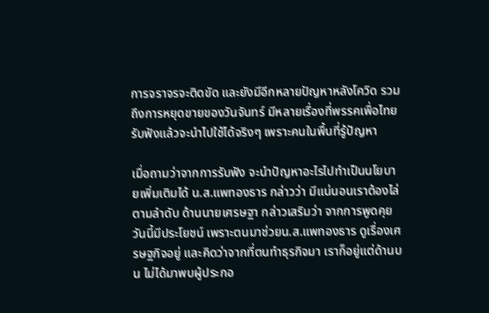การจราจรจะติดขัด และยังมีอีกหลายปัญหาหลังโควิด รวมถึงการหยุดขายของวันจันทร์ มีหลายเรื่องที่พรรคเพื่อไทยรับฟังแล้วจะนำไปใช้ได้จริงๆ เพราะคนในพื้นที่รู้ปัญหา

เมื่อถามว่าจากการรับฟัง จะนำปัญหาอะไรไปทำเป็นนโยบายเพิ่มเติมได้ น.ส.แพทองธาร กล่าวว่า มีแน่นอนเราต้องไล่ตามลำดับ ด้านนายเศรษฐา กล่าวเสริมว่า จากการพูดคุยวันนี้มีประโยชน์ เพราะตนมาช่วยน.ส.แพทองธาร ดูเรื่องเศรษฐกิจอยู่ และคิดว่าจากที่ตนทำธุรกิจมา เราก็อยู่แต่ด้านบน ไม่ได้มาพบผู้ประกอ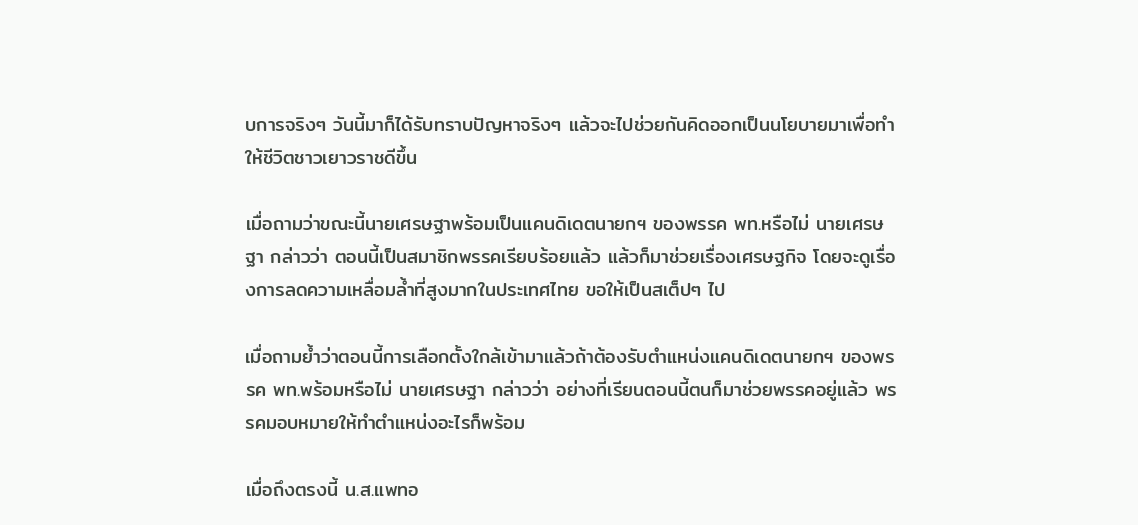บการจริงๆ วันนี้มาก็ได้รับทราบปัญหาจริงๆ แล้วจะไปช่วยกันคิดออกเป็นนโยบายมาเพื่อทำให้ชีวิตชาวเยาวราชดีขึ้น

เมื่อถามว่าขณะนี้นายเศรษฐาพร้อมเป็นแคนดิเดตนายกฯ ของพรรค พท.หรือไม่ นายเศรษฐา กล่าวว่า ตอนนี้เป็นสมาชิกพรรคเรียบร้อยแล้ว แล้วก็มาช่วยเรื่องเศรษฐกิจ โดยจะดูเรื่องการลดความเหลื่อมล้ำที่สูงมากในประเทศไทย ขอให้เป็นสเต็ปๆ ไป

เมื่อถามย้ำว่าตอนนี้การเลือกตั้งใกล้เข้ามาแล้วถ้าต้องรับตำแหน่งแคนดิเดตนายกฯ ของพรรค พท.พร้อมหรือไม่ นายเศรษฐา กล่าวว่า อย่างที่เรียนตอนนี้ตนก็มาช่วยพรรคอยู่แล้ว พรรคมอบหมายให้ทำตำแหน่งอะไรก็พร้อม

เมื่อถึงตรงนี้ น.ส.แพทอ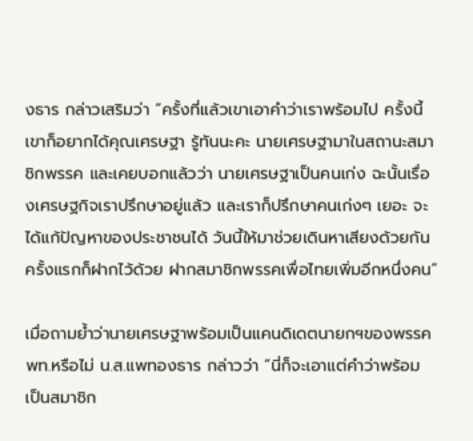งธาร กล่าวเสริมว่า “ครั้งที่แล้วเขาเอาคำว่าเราพร้อมไป ครั้งนี้เขาก็อยากได้คุณเศรษฐา รู้ทันนะคะ นายเศรษฐามาในสถานะสมาชิกพรรค และเคยบอกแล้วว่า นายเศรษฐาเป็นคนเก่ง ฉะนั้นเรื่องเศรษฐกิจเราปรึกษาอยู่แล้ว และเราก็ปรึกษาคนเก่งๆ เยอะ จะได้แก้ปัญหาของประชาชนได้ วันนี้ให้มาช่วยเดินหาเสียงด้วยกันครั้งแรกก็ฝากไว้ด้วย ฝากสมาชิกพรรคเพื่อไทยเพิ่มอีกหนึ่งคน”

เมื่อถามย้ำว่านายเศรษฐาพร้อมเป็นแคนดิเดตนายกฯของพรรคพท.หรือไม่ น.ส.แพทองธาร กล่าวว่า “นี่ก็จะเอาแต่คำว่าพร้อม เป็นสมาชิก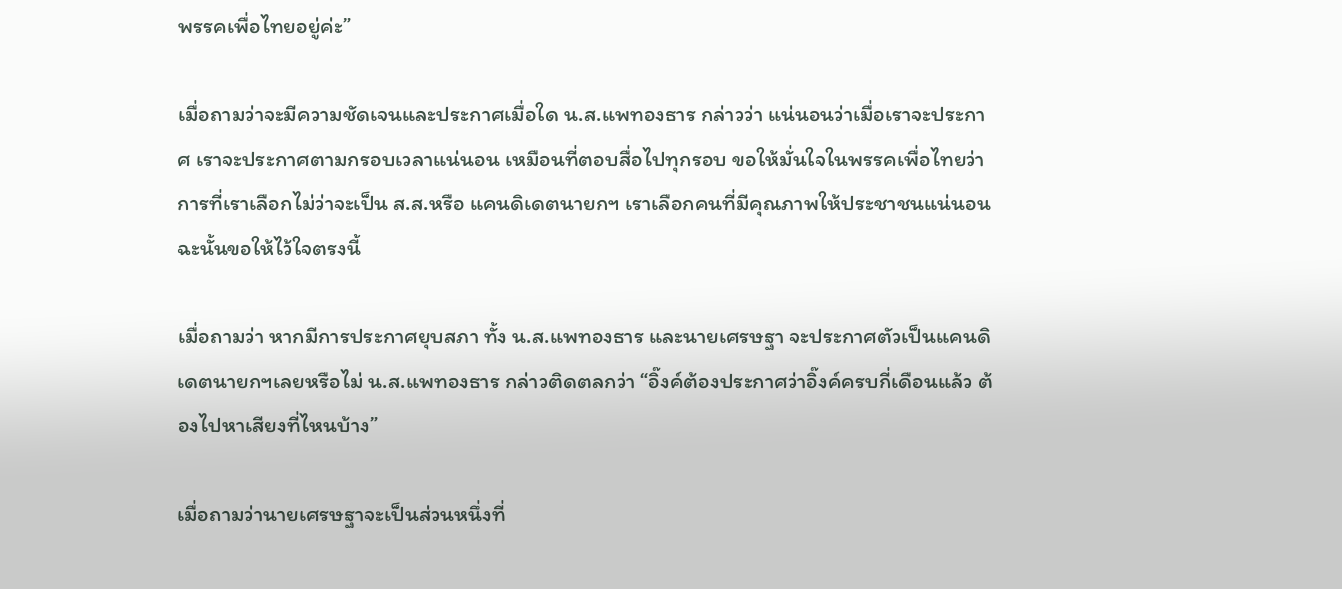พรรคเพื่อไทยอยู่ค่ะ”

เมื่อถามว่าจะมีความชัดเจนและประกาศเมื่อใด น.ส.แพทองธาร กล่าวว่า แน่นอนว่าเมื่อเราจะประกาศ เราจะประกาศตามกรอบเวลาแน่นอน เหมือนที่ตอบสื่อไปทุกรอบ ขอให้มั่นใจในพรรคเพื่อไทยว่าการที่เราเลือกไม่ว่าจะเป็น ส.ส.หรือ แคนดิเดตนายกฯ เราเลือกคนที่มีคุณภาพให้ประชาชนแน่นอน ฉะนั้นขอให้ไว้ใจตรงนี้

เมื่อถามว่า หากมีการประกาศยุบสภา ทั้ง น.ส.แพทองธาร และนายเศรษฐา จะประกาศตัวเป็นแคนดิเดตนายกฯเลยหรือไม่ น.ส.แพทองธาร กล่าวติดตลกว่า “อิ๊งค์ต้องประกาศว่าอิ๊งค์ครบกี่เดือนแล้ว ต้องไปหาเสียงที่ไหนบ้าง”

เมื่อถามว่านายเศรษฐาจะเป็นส่วนหนึ่งที่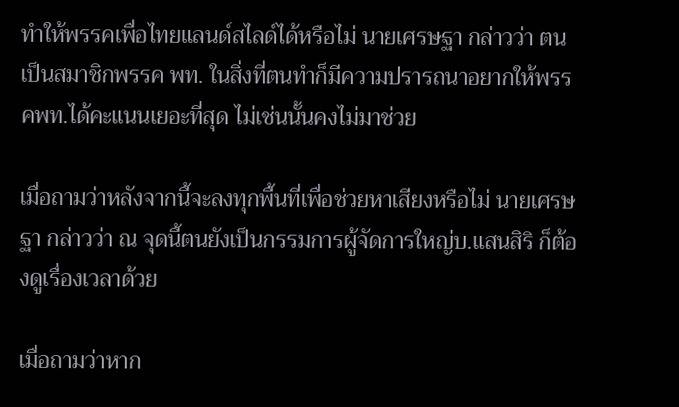ทำให้พรรคเพื่อไทยแลนด์สไลด์ได้หรือไม่ นายเศรษฐา กล่าวว่า ตนเป็นสมาชิกพรรค พท. ในสิ่งที่ตนทำก็มีความปรารถนาอยากให้พรรคพท.ได้คะแนนเยอะที่สุด ไม่เช่นนั้นคงไม่มาช่วย

เมื่อถามว่าหลังจากนี้จะลงทุกพื้นที่เพื่อช่วยหาเสียงหรือไม่ นายเศรษฐา กล่าวว่า ณ จุดนี้ตนยังเป็นกรรมการผู้จัดการใหญ่บ.แสนสิริ ก็ต้องดูเรื่องเวลาด้วย

เมื่อถามว่าหาก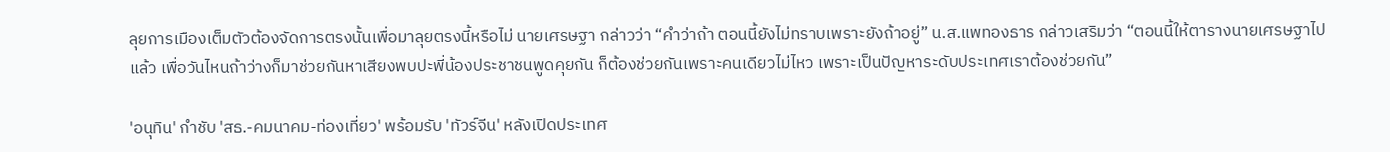ลุยการเมืองเต็มตัวต้องจัดการตรงนั้นเพื่อมาลุยตรงนี้หรือไม่ นายเศรษฐา กล่าวว่า “คำว่าถ้า ตอนนี้ยังไม่ทราบเพราะยังถ้าอยู่” น.ส.แพทองธาร กล่าวเสริมว่า “ตอนนี้ให้ตารางนายเศรษฐาไปแล้ว เพื่อวันไหนถ้าว่างก็มาช่วยกันหาเสียงพบปะพี่น้องประชาชนพูดคุยกัน ก็ต้องช่วยกันเพราะคนเดียวไม่ไหว เพราะเป็นปัญหาระดับประเทศเราต้องช่วยกัน”

'อนุทิน' กำชับ 'สธ.-คมนาคม-ท่องเที่ยว' พร้อมรับ 'ทัวร์จีน' หลังเปิดประเทศ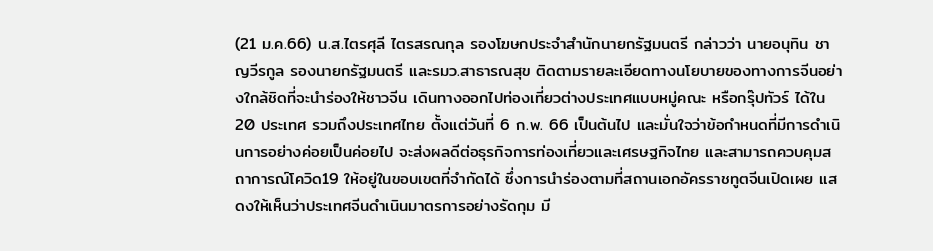(21 ม.ค.66) น.ส.ไตรศุลี ไตรสรณกุล รองโฆษกประจำสำนักนายกรัฐมนตรี กล่าวว่า นายอนุทิน ชาญวีรกูล รองนายกรัฐมนตรี และรมว.สาธารณสุข ติดตามรายละเอียดทางนโยบายของทางการจีนอย่างใกล้ชิดที่จะนำร่องให้ชาวจีน เดินทางออกไปท่องเที่ยวต่างประเทศแบบหมู่คณะ หรือกรุ๊ปทัวร์ ได้ใน 20 ประเทศ รวมถึงประเทศไทย ตั้งแต่วันที่ 6 ก.พ. 66 เป็นต้นไป และมั่นใจว่าข้อกำหนดที่มีการดำเนินการอย่างค่อยเป็นค่อยไป จะส่งผลดีต่อธุรกิจการท่องเที่ยวและเศรษฐกิจไทย และสามารถควบคุมสถาการณ์โควิด19 ให้อยู่ในขอบเขตที่จำกัดได้ ซึ่งการนำร่องตามที่สถานเอกอัครราชทูตจีนเปิดเผย แสดงให้เห็นว่าประเทศจีนดำเนินมาตรการอย่างรัดกุม มี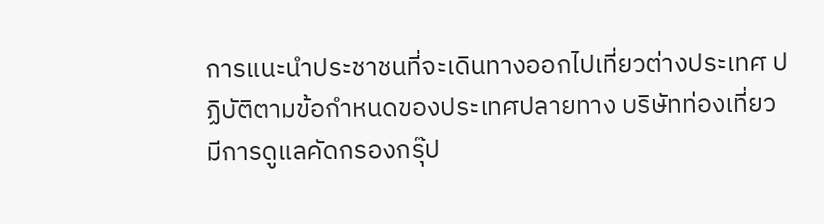การแนะนำประชาชนที่จะเดินทางออกไปเที่ยวต่างประเทศ ปฏิบัติตามข้อกำหนดของประเทศปลายทาง บริษัทท่องเที่ยว มีการดูแลคัดกรองกรุ๊ป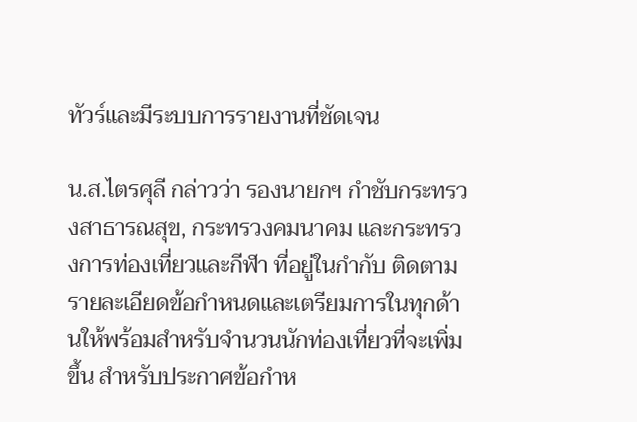ทัวร์และมีระบบการรายงานที่ชัดเจน

น.ส.ไตรศุลี กล่าวว่า รองนายกฯ กำชับกระทรวงสาธารณสุข, กระทรวงคมนาคม และกระทรวงการท่องเที่ยวและกีฬา ที่อยู่ในกำกับ ติดตามรายละเอียดข้อกำหนดและเตรียมการในทุกด้านให้พร้อมสำหรับจำนวนนักท่องเที่ยวที่จะเพิ่มขึ้น สำหรับประกาศข้อกำห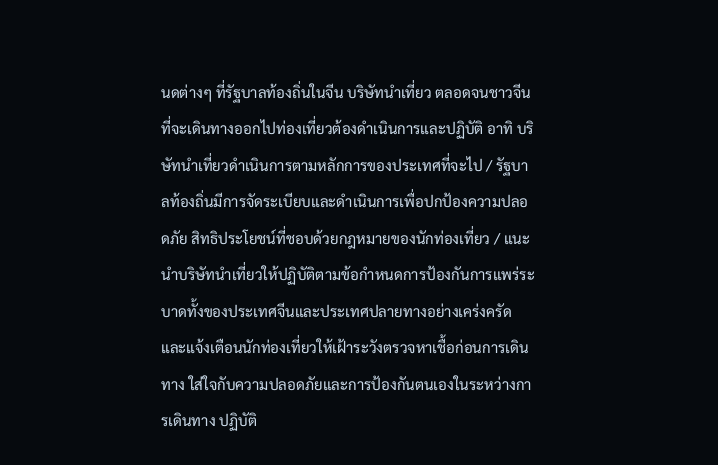นดต่างๆ ที่รัฐบาลท้องถิ่นในจีน บริษัทนำเที่ยว ตลอดจนชาวจีนที่จะเดินทางออกไปท่องเที่ยวต้องดำเนินการและปฏิบัติ อาทิ บริษัทนำเที่ยวดำเนินการตามหลักการของประเทศที่จะไป / รัฐบาลท้องถิ่นมีการจัดระเบียบและดำเนินการเพื่อปกป้องความปลอดภัย สิทธิประโยชน์ที่ชอบด้วยกฎหมายของนักท่องเที่ยว / แนะนำบริษัทนำเที่ยวให้ปฏิบัติตามข้อกำหนดการป้องกันการแพร่ระบาดทั้งของประเทศจีนและประเทศปลายทางอย่างเคร่งครัด และแจ้งเตือนนักท่องเที่ยวให้เฝ้าระวังตรวจหาเชื้อก่อนการเดินทาง ใส่ใจกับความปลอดภัยและการป้องกันตนเองในระหว่างการเดินทาง ปฏิบัติ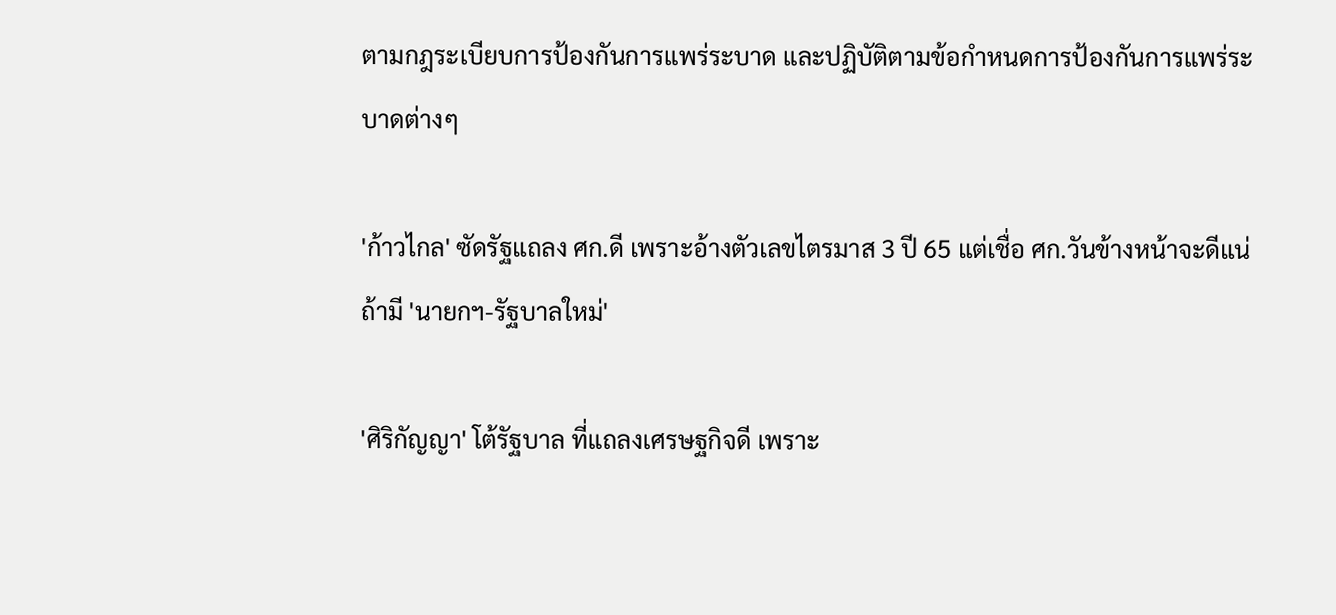ตามกฎระเบียบการป้องกันการแพร่ระบาด และปฏิบัติตามข้อกำหนดการป้องกันการแพร่ระบาดต่างๆ

'ก้าวไกล' ซัดรัฐแถลง ศก.ดี เพราะอ้างตัวเลขไตรมาส 3 ปี 65 แต่เชื่อ ศก.วันข้างหน้าจะดีแน่ ถ้ามี 'นายกฯ-รัฐบาลใหม่'

'ศิริกัญญา' โต้รัฐบาล ที่แถลงเศรษฐกิจดี เพราะ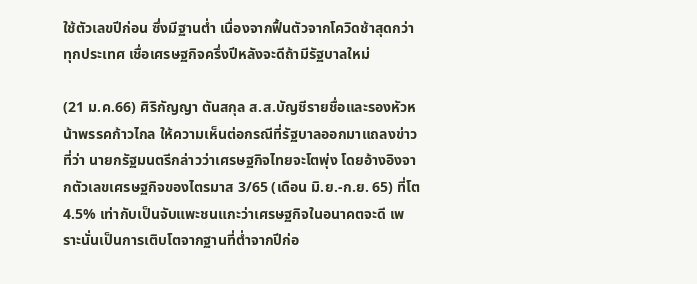ใช้ตัวเลขปีก่อน ซึ่งมีฐานต่ำ เนื่องจากฟื้นตัวจากโควิดช้าสุดกว่าทุกประเทศ เชื่อเศรษฐกิจครึ่งปีหลังจะดีถ้ามีรัฐบาลใหม่

(21 ม.ค.66) ศิริกัญญา ตันสกุล ส.ส.บัญชีรายชื่อและรองหัวหน้าพรรคก้าวไกล ให้ความเห็นต่อกรณีที่รัฐบาลออกมาแถลงข่าวที่ว่า นายกรัฐมนตรีกล่าวว่าเศรษฐกิจไทยจะโตพุ่ง โดยอ้างอิงจากตัวเลขเศรษฐกิจของไตรมาส 3/65 (เดือน มิ.ย.-ก.ย. 65) ที่โต 4.5% เท่ากับเป็นจับแพะชนแกะว่าเศรษฐกิจในอนาคตจะดี เพราะนั่นเป็นการเติบโตจากฐานที่ต่ำจากปีก่อ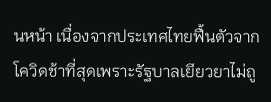นหน้า เนื่องจากประเทศไทยฟื้นตัวจากโควิดช้าที่สุดเพราะรัฐบาลเยียวยาไม่ถู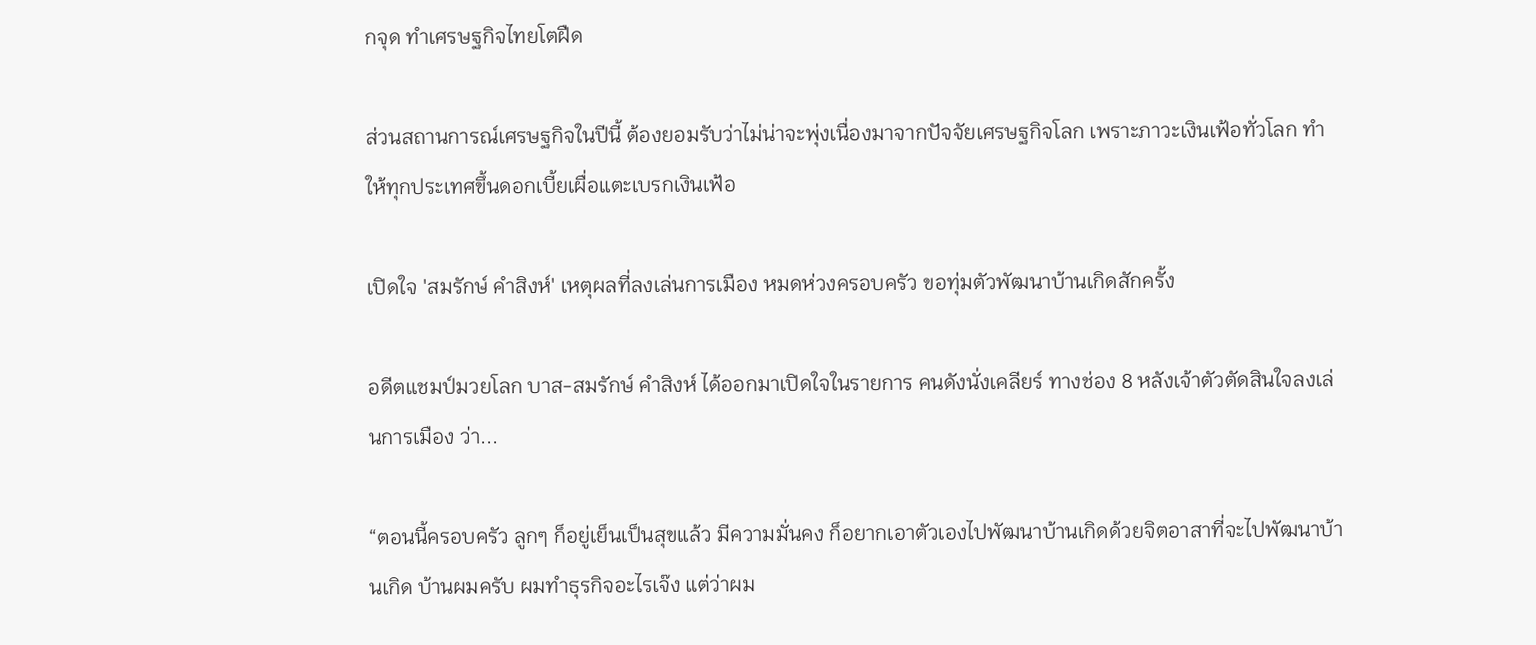กจุด ทำเศรษฐกิจไทยโตฝืด

ส่วนสถานการณ์เศรษฐกิจในปีนี้ ต้องยอมรับว่าไม่น่าจะพุ่งเนื่องมาจากปัจจัยเศรษฐกิจโลก เพราะภาวะเงินเฟ้อทั่วโลก ทำให้ทุกประเทศขึ้นดอกเบี้ยเผื่อแตะเบรกเงินเฟ้อ

เปิดใจ 'สมรักษ์ คำสิงห์' เหตุผลที่ลงเล่นการเมือง หมดห่วงครอบครัว ขอทุ่มตัวพัฒนาบ้านเกิดสักครั้ง

อดีตแชมป์มวยโลก บาส-สมรักษ์ คำสิงห์ ได้ออกมาเปิดใจในรายการ คนดังนั่งเคลียร์ ทางช่อง 8 หลังเจ้าตัวตัดสินใจลงเล่นการเมือง ว่า...

“ตอนนี้ครอบครัว ลูกๆ ก็อยู่เย็นเป็นสุขแล้ว มีความมั่นคง ก็อยากเอาตัวเองไปพัฒนาบ้านเกิดด้วยจิตอาสาที่จะไปพัฒนาบ้านเกิด บ้านผมครับ ผมทำธุรกิจอะไรเจ๊ง แต่ว่าผม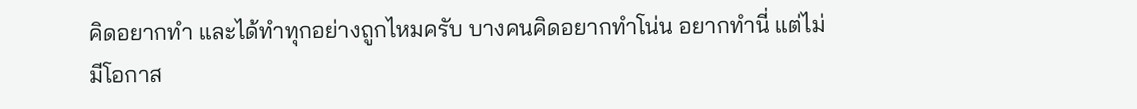คิดอยากทำ และได้ทำทุกอย่างถูกไหมครับ บางคนคิดอยากทำโน่น อยากทำนี่ แต่ไม่มีโอกาส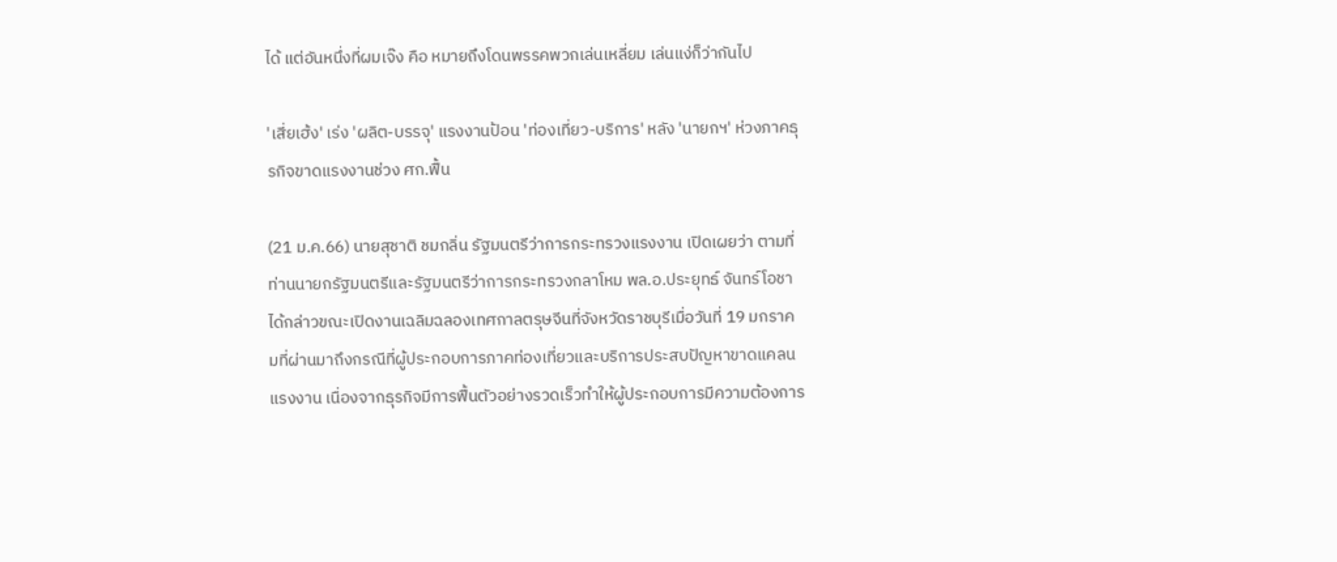ได้ แต่อันหนึ่งที่ผมเจ๊ง คือ หมายถึงโดนพรรคพวกเล่นเหลี่ยม เล่นแง่ก็ว่ากันไป

'เสี่ยเฮ้ง' เร่ง 'ผลิต-บรรจุ' แรงงานป้อน 'ท่องเที่ยว-บริการ' หลัง 'นายกฯ' ห่วงภาคธุรกิจขาดแรงงานช่วง ศก.ฟื้น

(21 ม.ค.66) นายสุชาติ ชมกลิ่น รัฐมนตรีว่าการกระทรวงแรงงาน เปิดเผยว่า ตามที่ท่านนายกรัฐมนตรีและรัฐมนตรีว่าการกระทรวงกลาโหม พล.อ.ประยุทธ์ จันทร์โอชา ได้กล่าวขณะเปิดงานเฉลิมฉลองเทศกาลตรุษจีนที่จังหวัดราชบุรีเมื่อวันที่ 19 มกราคมที่ผ่านมาถึงกรณีที่ผู้ประกอบการภาคท่องเที่ยวและบริการประสบปัญหาขาดแคลนแรงงาน เนื่องจากธุรกิจมีการฟื้นตัวอย่างรวดเร็วทำให้ผู้ประกอบการมีความต้องการ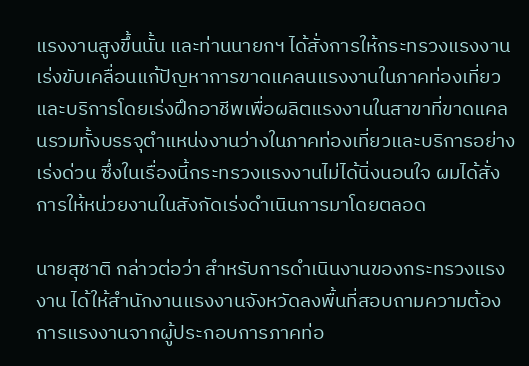แรงงานสูงขึ้นนั้น และท่านนายกฯ ได้สั่งการให้กระทรวงแรงงานเร่งขับเคลื่อนแก้ปัญหาการขาดแคลนแรงงานในภาคท่องเที่ยวและบริการโดยเร่งฝึกอาชีพเพื่อผลิตแรงงานในสาขาที่ขาดแคลนรวมทั้งบรรจุตำแหน่งงานว่างในภาคท่องเที่ยวและบริการอย่างเร่งด่วน ซึ่งในเรื่องนี้กระทรวงแรงงานไม่ได้นิ่งนอนใจ ผมได้สั่งการให้หน่วยงานในสังกัดเร่งดำเนินการมาโดยตลอด

นายสุชาติ กล่าวต่อว่า สำหรับการดำเนินงานของกระทรวงแรงงาน ได้ให้สำนักงานแรงงานจังหวัดลงพื้นที่สอบถามความต้องการแรงงานจากผู้ประกอบการภาคท่อ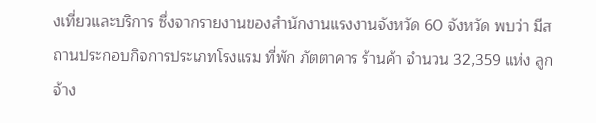งเที่ยวและบริการ ซึ่งจากรายงานของสำนักงานแรงงานจังหวัด 60 จังหวัด พบว่า มีสถานประกอบกิจการประเภทโรงแรม ที่พัก ภัตตาคาร ร้านค้า จำนวน 32,359 แห่ง ลูกจ้าง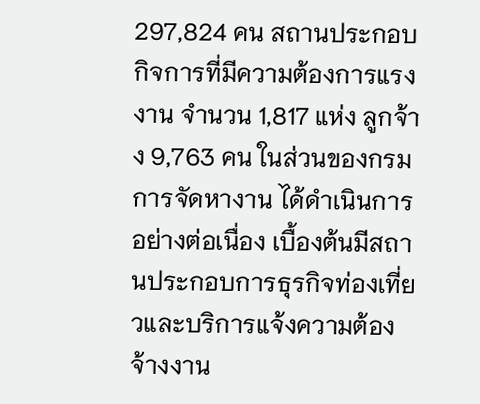297,824 คน สถานประกอบกิจการที่มีความต้องการแรงงาน จำนวน 1,817 แห่ง ลูกจ้าง 9,763 คน ในส่วนของกรมการจัดหางาน ได้ดำเนินการอย่างต่อเนื่อง เบื้องต้นมีสถานประกอบการธุรกิจท่องเที่ยวและบริการแจ้งความต้องจ้างงาน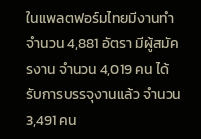ในแพลตฟอร์มไทยมีงานทำ จำนวน 4,881 อัตรา มีผู้สมัครงาน จำนวน 4,019 คน ได้รับการบรรจุงานแล้ว จำนวน 3,491 คน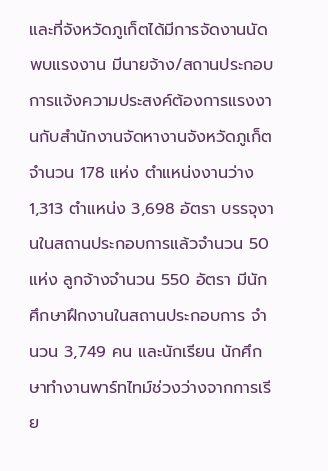และที่จังหวัดภูเก็ตได้มีการจัดงานนัดพบแรงงาน มีนายจ้าง/สถานประกอบการแจ้งความประสงค์ต้องการแรงงานกับสำนักงานจัดหางานจังหวัดภูเก็ต จำนวน 178 แห่ง ตำแหน่งงานว่าง 1,313 ตำแหน่ง 3,698 อัตรา บรรจุงานในสถานประกอบการแล้วจำนวน 50 แห่ง ลูกจ้างจำนวน 550 อัตรา มีนักศึกษาฝึกงานในสถานประกอบการ จำนวน 3,749 คน และนักเรียน นักศึกษาทำงานพาร์ทไทม์ช่วงว่างจากการเรีย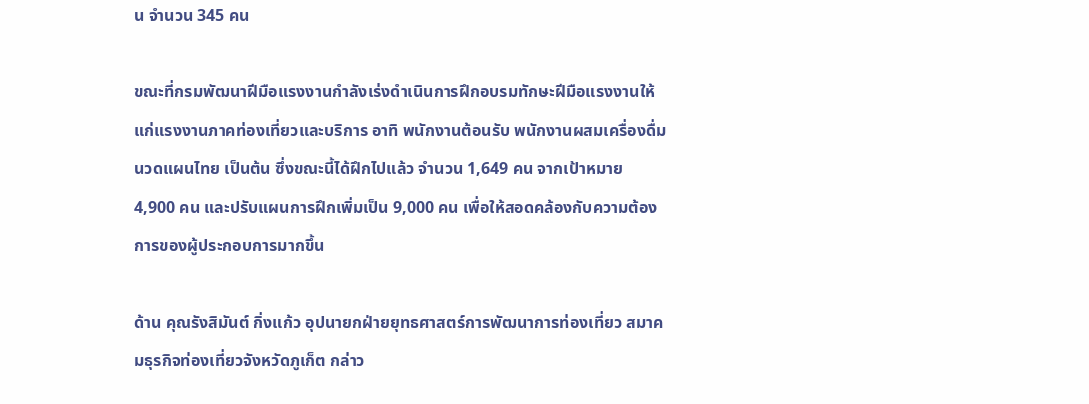น จำนวน 345 คน

ขณะที่กรมพัฒนาฝีมือแรงงานกำลังเร่งดำเนินการฝึกอบรมทักษะฝีมือแรงงานให้แก่แรงงานภาคท่องเที่ยวและบริการ อาทิ พนักงานต้อนรับ พนักงานผสมเครื่องดื่ม นวดแผนไทย เป็นต้น ซึ่งขณะนี้ได้ฝึกไปแล้ว จำนวน 1,649 คน จากเป้าหมาย 4,900 คน และปรับแผนการฝึกเพิ่มเป็น 9,000 คน เพื่อให้สอดคล้องกับความต้องการของผู้ประกอบการมากขึ้น

ด้าน คุณรังสิมันต์ กิ่งแก้ว อุปนายกฝ่ายยุทธศาสตร์การพัฒนาการท่องเที่ยว สมาคมธุรกิจท่องเที่ยวจังหวัดภูเก็ต กล่าว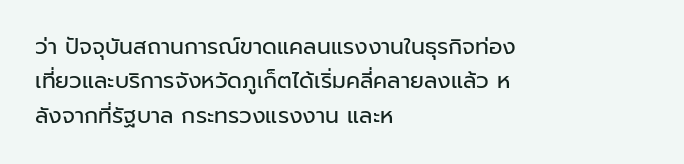ว่า ปัจจุบันสถานการณ์ขาดแคลนแรงงานในธุรกิจท่องเที่ยวและบริการจังหวัดภูเก็ตได้เริ่มคลี่คลายลงแล้ว หลังจากที่รัฐบาล กระทรวงแรงงาน และห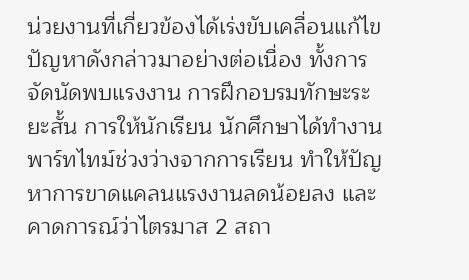น่วยงานที่เกี่ยวข้องได้เร่งขับเคลื่อนแก้ไขปัญหาดังกล่าวมาอย่างต่อเนื่อง ทั้งการจัดนัดพบแรงงาน การฝึกอบรมทักษะระยะสั้น การให้นักเรียน นักศึกษาได้ทำงานพาร์ทไทม์ช่วงว่างจากการเรียน ทำให้ปัญหาการขาดแคลนแรงงานลดน้อยลง และคาดการณ์ว่าไตรมาส 2 สถา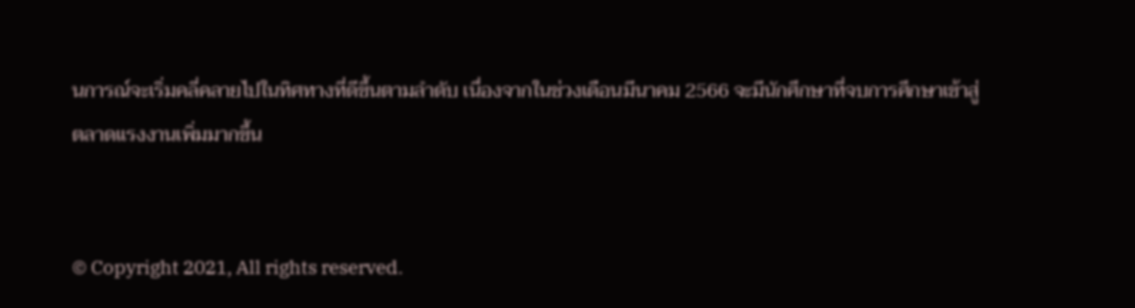นการณ์จะเริ่มคลี่คลายไปในทิศทางที่ดีขึ้นตามลำดับ เนื่องจากในช่วงเดือนมีนาคม 2566 จะมีนักศึกษาที่จบการศึกษาเข้าสู่ตลาดแรงงานเพิ่มมากขึ้น


© Copyright 2021, All rights reserved.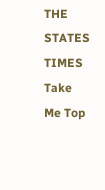THE STATES TIMES
Take Me Top